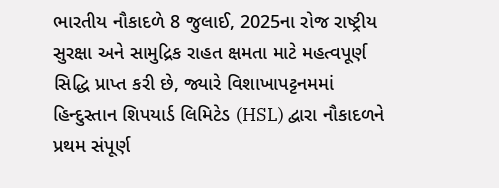ભારતીય નૌકાદળે 8 જુલાઈ, 2025ના રોજ રાષ્ટ્રીય સુરક્ષા અને સામુદ્રિક રાહત ક્ષમતા માટે મહત્વપૂર્ણ સિદ્ધિ પ્રાપ્ત કરી છે, જ્યારે વિશાખાપટ્ટનમમાં હિન્દુસ્તાન શિપયાર્ડ લિમિટેડ (HSL) દ્વારા નૌકાદળને પ્રથમ સંપૂર્ણ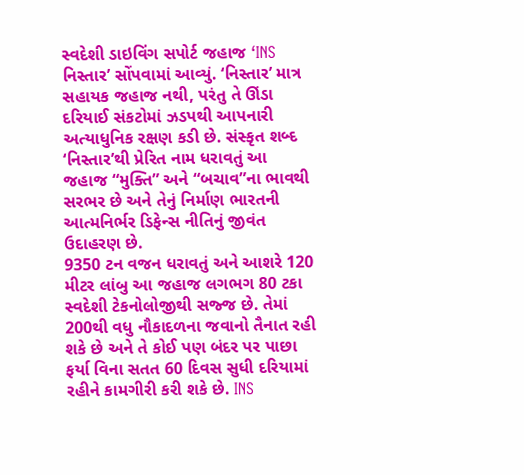સ્વદેશી ડાઇવિંગ સપોર્ટ જહાજ ‘INS નિસ્તાર’ સોંપવામાં આવ્યું. ‘નિસ્તાર’ માત્ર સહાયક જહાજ નથી, પરંતુ તે ઊંડા દરિયાઈ સંકટોમાં ઝડપથી આપનારી અત્યાધુનિક રક્ષણ કડી છે. સંસ્કૃત શબ્દ ‘નિસ્તાર’થી પ્રેરિત નામ ધરાવતું આ જહાજ “મુક્તિ” અને “બચાવ”ના ભાવથી સરભર છે અને તેનું નિર્માણ ભારતની આત્મનિર્ભર ડિફેન્સ નીતિનું જીવંત ઉદાહરણ છે.
9350 ટન વજન ધરાવતું અને આશરે 120 મીટર લાંબુ આ જહાજ લગભગ 80 ટકા સ્વદેશી ટેકનોલોજીથી સજ્જ છે. તેમાં 200થી વધુ નૌકાદળના જવાનો તૈનાત રહી શકે છે અને તે કોઈ પણ બંદર પર પાછા ફર્યા વિના સતત 60 દિવસ સુધી દરિયામાં રહીને કામગીરી કરી શકે છે. INS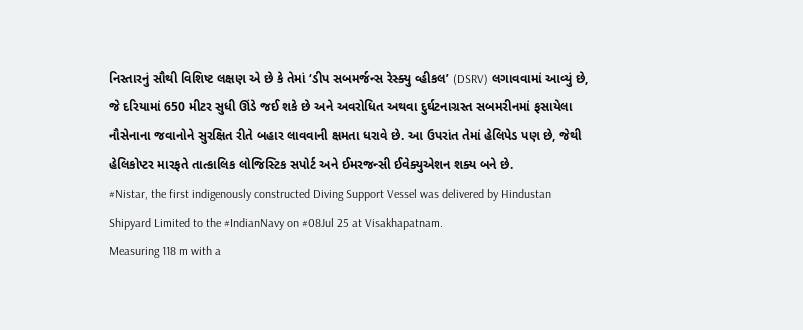નિસ્તારનું સૌથી વિશિષ્ટ લક્ષણ એ છે કે તેમાં ‘ડીપ સબમર્જન્સ રેસ્ક્યુ વ્હીકલ’ (DSRV) લગાવવામાં આવ્યું છે, જે દરિયામાં 650 મીટર સુધી ઊંડે જઈ શકે છે અને અવરોધિત અથવા દુર્ઘટનાગ્રસ્ત સબમરીનમાં ફસાયેલા નૌસેનાના જવાનોને સુરક્ષિત રીતે બહાર લાવવાની ક્ષમતા ધરાવે છે. આ ઉપરાંત તેમાં હેલિપેડ પણ છે, જેથી હેલિકોપ્ટર મારફતે તાત્કાલિક લોજિસ્ટિક સપોર્ટ અને ઈમરજન્સી ઈવેક્યુએશન શક્ય બને છે.
#Nistar, the first indigenously constructed Diving Support Vessel was delivered by Hindustan Shipyard Limited to the #IndianNavy on #08Jul 25 at Visakhapatnam.
Measuring 118 m with a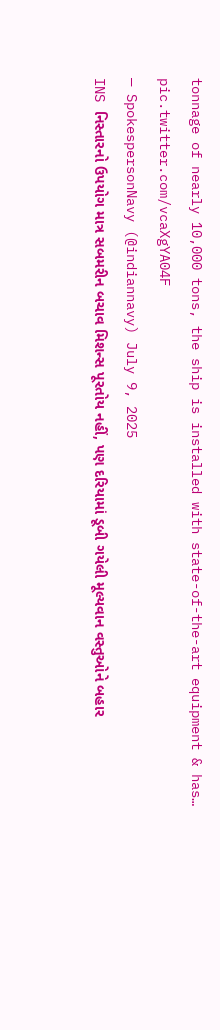tonnage of nearly 10,000 tons, the ship is installed with state-of-the-art equipment & has… pic.twitter.com/vcaXgYA04F
— SpokespersonNavy (@indiannavy) July 9, 2025
INS નિસ્તારનો ઉપયોગ માત્ર સબમરીન બચાવ મિશન્સ પૂરતોય નહીં, પણ દરિયામાં ડૂબી ગયેલી મૂલ્યવાન વસ્તુઓને બહાર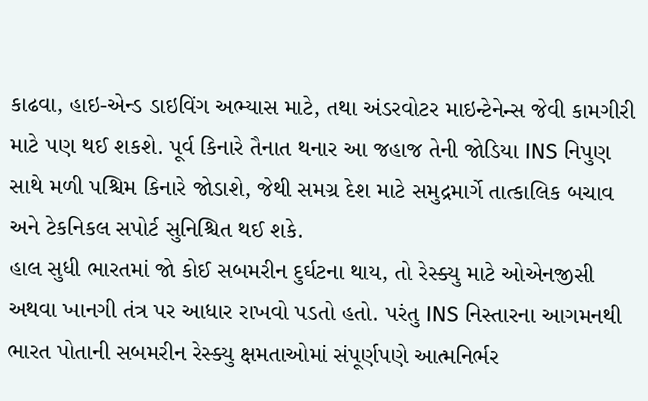કાઢવા, હાઇ-એન્ડ ડાઇવિંગ અભ્યાસ માટે, તથા અંડરવોટર માઇન્ટેનેન્સ જેવી કામગીરી માટે પણ થઈ શકશે. પૂર્વ કિનારે તૈનાત થનાર આ જહાજ તેની જોડિયા INS નિપુણ સાથે મળી પશ્ચિમ કિનારે જોડાશે, જેથી સમગ્ર દેશ માટે સમુદ્રમાર્ગે તાત્કાલિક બચાવ અને ટેકનિકલ સપોર્ટ સુનિશ્ચિત થઈ શકે.
હાલ સુધી ભારતમાં જો કોઈ સબમરીન દુર્ઘટના થાય, તો રેસ્ક્યુ માટે ઓએનજીસી અથવા ખાનગી તંત્ર પર આધાર રાખવો પડતો હતો. પરંતુ INS નિસ્તારના આગમનથી ભારત પોતાની સબમરીન રેસ્ક્યુ ક્ષમતાઓમાં સંપૂર્ણપણે આત્મનિર્ભર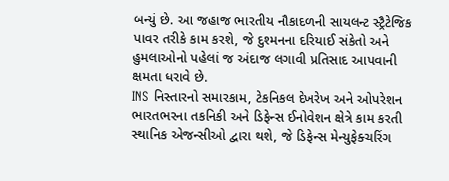બન્યું છે. આ જહાજ ભારતીય નૌકાદળની સાયલન્ટ સ્ટ્રૈટેજિક પાવર તરીકે કામ કરશે, જે દુશ્મનના દરિયાઈ સંકેતો અને હુમલાઓનો પહેલાં જ અંદાજ લગાવી પ્રતિસાદ આપવાની ક્ષમતા ધરાવે છે.
INS નિસ્તારનો સમારકામ, ટેકનિકલ દેખરેખ અને ઓપરેશન ભારતભરના તકનિકી અને ડિફેન્સ ઈનોવેશન ક્ષેત્રે કામ કરતી સ્થાનિક એજન્સીઓ દ્વારા થશે, જે ડિફેન્સ મેન્યુફેક્ચરિંગ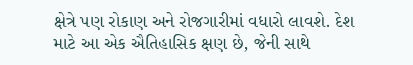ક્ષેત્રે પણ રોકાણ અને રોજગારીમાં વધારો લાવશે. દેશ માટે આ એક ઐતિહાસિક ક્ષણ છે, જેની સાથે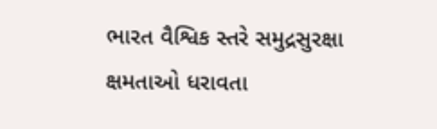ભારત વૈશ્વિક સ્તરે સમુદ્રસુરક્ષા ક્ષમતાઓ ધરાવતા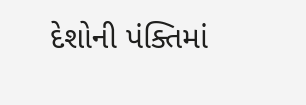દેશોની પંક્તિમાં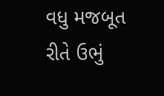વધુ મજબૂત રીતે ઉભું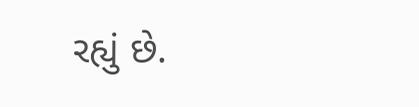રહ્યું છે.